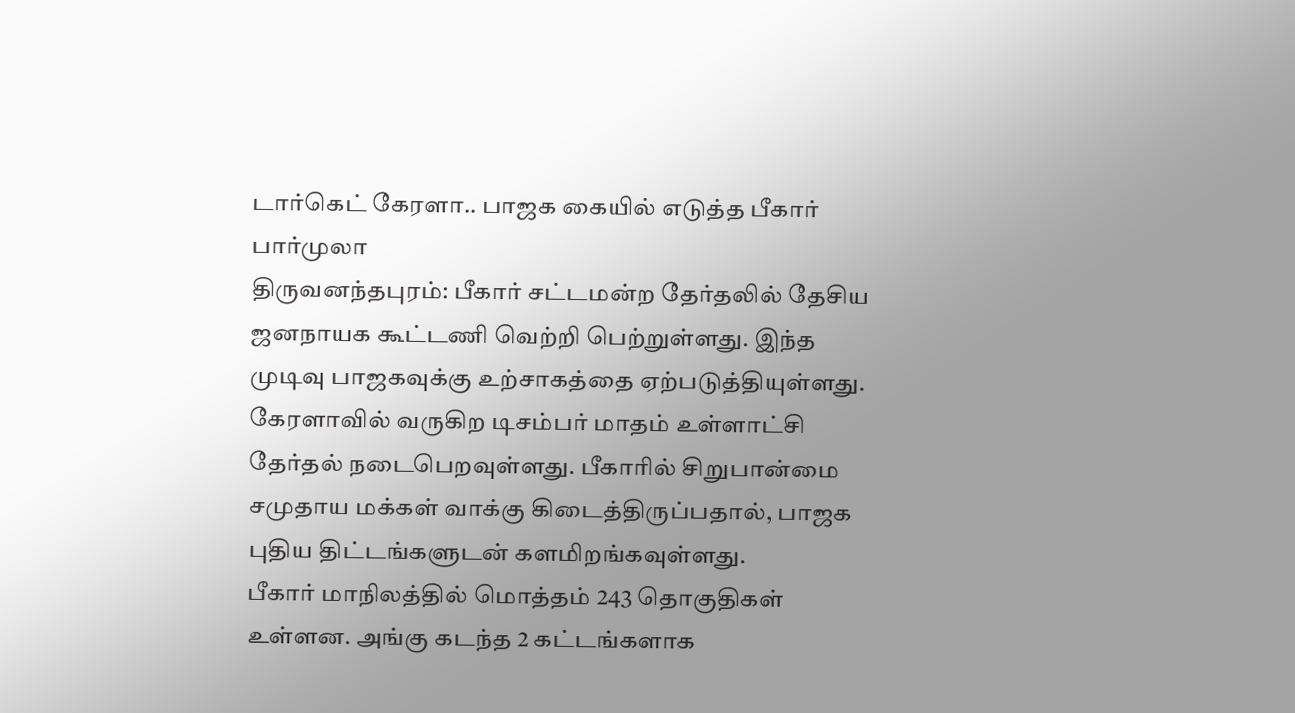டார்கெட் கேரளா.. பாஜக கையில் எடுத்த பீகார் பார்முலா
திருவனந்தபுரம்: பீகார் சட்டமன்ற தேர்தலில் தேசிய ஜனநாயக கூட்டணி வெற்றி பெற்றுள்ளது. இந்த முடிவு பாஜகவுக்கு உற்சாகத்தை ஏற்படுத்தியுள்ளது. கேரளாவில் வருகிற டிசம்பர் மாதம் உள்ளாட்சி தேர்தல் நடைபெறவுள்ளது. பீகாரில் சிறுபான்மை சமுதாய மக்கள் வாக்கு கிடைத்திருப்பதால், பாஜக புதிய திட்டங்களுடன் களமிறங்கவுள்ளது.
பீகார் மாநிலத்தில் மொத்தம் 243 தொகுதிகள் உள்ளன. அங்கு கடந்த 2 கட்டங்களாக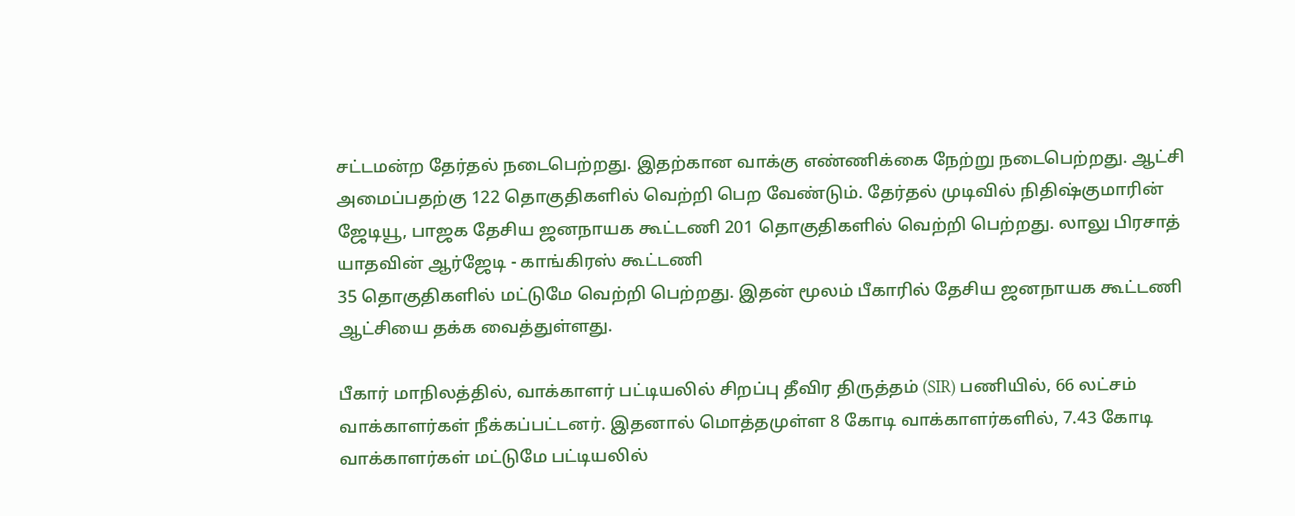சட்டமன்ற தேர்தல் நடைபெற்றது. இதற்கான வாக்கு எண்ணிக்கை நேற்று நடைபெற்றது. ஆட்சி அமைப்பதற்கு 122 தொகுதிகளில் வெற்றி பெற வேண்டும். தேர்தல் முடிவில் நிதிஷ்குமாரின் ஜேடியூ, பாஜக தேசிய ஜனநாயக கூட்டணி 201 தொகுதிகளில் வெற்றி பெற்றது. லாலு பிரசாத் யாதவின் ஆர்ஜேடி - காங்கிரஸ் கூட்டணி
35 தொகுதிகளில் மட்டுமே வெற்றி பெற்றது. இதன் மூலம் பீகாரில் தேசிய ஜனநாயக கூட்டணி ஆட்சியை தக்க வைத்துள்ளது.

பீகார் மாநிலத்தில், வாக்காளர் பட்டியலில் சிறப்பு தீவிர திருத்தம் (SIR) பணியில், 66 லட்சம் வாக்காளர்கள் நீக்கப்பட்டனர். இதனால் மொத்தமுள்ள 8 கோடி வாக்காளர்களில், 7.43 கோடி வாக்காளர்கள் மட்டுமே பட்டியலில்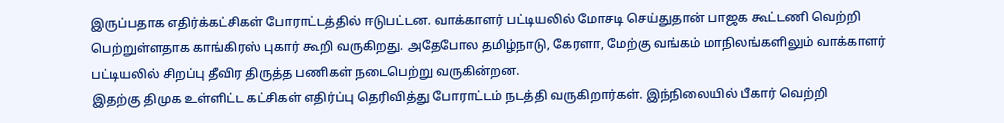இருப்பதாக எதிர்க்கட்சிகள் போராட்டத்தில் ஈடுபட்டன. வாக்காளர் பட்டியலில் மோசடி செய்துதான் பாஜக கூட்டணி வெற்றி பெற்றுள்ளதாக காங்கிரஸ் புகார் கூறி வருகிறது. அதேபோல தமிழ்நாடு, கேரளா, மேற்கு வங்கம் மாநிலங்களிலும் வாக்காளர் பட்டியலில் சிறப்பு தீவிர திருத்த பணிகள் நடைபெற்று வருகின்றன.
இதற்கு திமுக உள்ளிட்ட கட்சிகள் எதிர்ப்பு தெரிவித்து போராட்டம் நடத்தி வருகிறார்கள். இந்நிலையில் பீகார் வெற்றி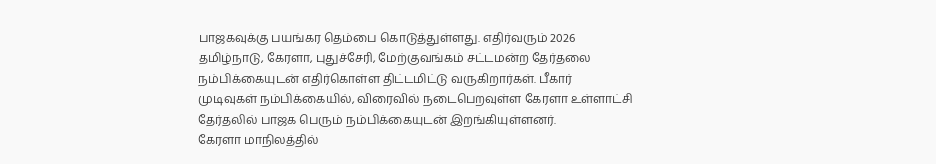பாஜகவுக்கு பயங்கர தெம்பை கொடுத்துள்ளது. எதிர்வரும் 2026 தமிழ்நாடு, கேரளா, புதுச்சேரி, மேற்குவங்கம் சட்டமன்ற தேர்தலை நம்பிக்கையுடன் எதிர்கொள்ள திட்டமிட்டு வருகிறார்கள். பீகார் முடிவுகள் நம்பிக்கையில், விரைவில் நடைபெறவுள்ள கேரளா உள்ளாட்சி தேர்தலில் பாஜக பெரும் நம்பிக்கையுடன் இறங்கியுள்ளனர்.
கேரளா மாநிலத்தில்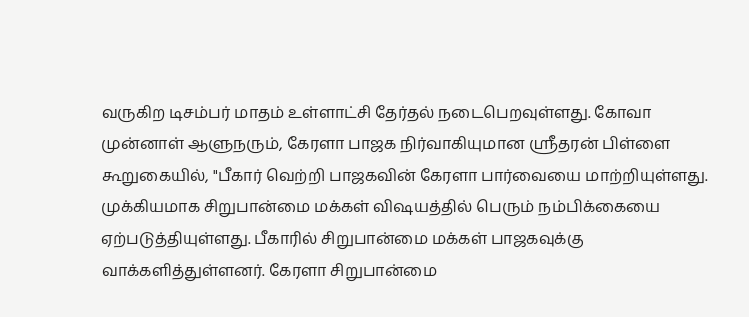வருகிற டிசம்பர் மாதம் உள்ளாட்சி தேர்தல் நடைபெறவுள்ளது. கோவா முன்னாள் ஆளுநரும், கேரளா பாஜக நிர்வாகியுமான ஸ்ரீதரன் பிள்ளை கூறுகையில், "பீகார் வெற்றி பாஜகவின் கேரளா பார்வையை மாற்றியுள்ளது. முக்கியமாக சிறுபான்மை மக்கள் விஷயத்தில் பெரும் நம்பிக்கையை ஏற்படுத்தியுள்ளது. பீகாரில் சிறுபான்மை மக்கள் பாஜகவுக்கு வாக்களித்துள்ளனர். கேரளா சிறுபான்மை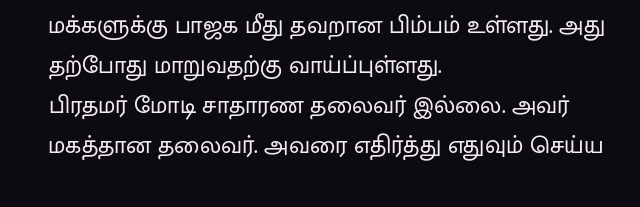மக்களுக்கு பாஜக மீது தவறான பிம்பம் உள்ளது. அது தற்போது மாறுவதற்கு வாய்ப்புள்ளது.
பிரதமர் மோடி சாதாரண தலைவர் இல்லை. அவர் மகத்தான தலைவர். அவரை எதிர்த்து எதுவும் செய்ய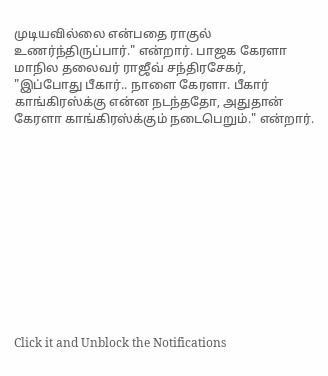முடியவில்லை என்பதை ராகுல் உணர்ந்திருப்பார்." என்றார். பாஜக கேரளா மாநில தலைவர் ராஜீவ் சந்திரசேகர், "இப்போது பீகார்.. நாளை கேரளா. பீகார் காங்கிரஸ்க்கு என்ன நடந்ததோ, அதுதான் கேரளா காங்கிரஸ்க்கும் நடைபெறும்." என்றார்.












Click it and Unblock the Notifications